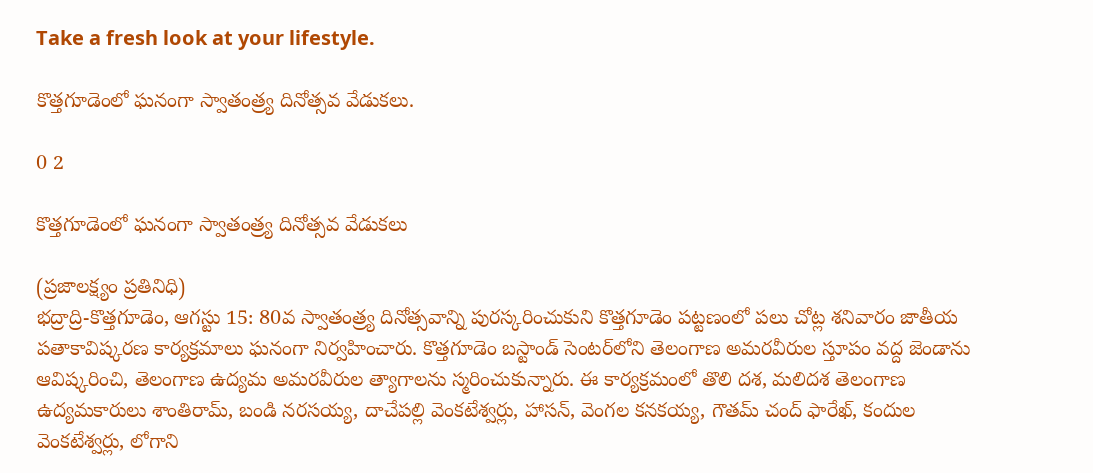Take a fresh look at your lifestyle.

కొత్తగూడెంలో ఘనంగా స్వాతంత్ర్య దినోత్సవ వేడుకలు.

0 2

కొత్తగూడెంలో ఘనంగా స్వాతంత్ర్య దినోత్సవ వేడుకలు

(ప్రజాలక్ష్యం ప్రతినిధి)
భద్రాద్రి-కొత్తగూడెం, ఆగస్టు 15: 80వ స్వాతంత్ర్య దినోత్సవాన్ని పురస్కరించుకుని కొత్తగూడెం పట్టణంలో పలు చోట్ల శనివారం జాతీయ పతాకావిష్కరణ కార్యక్రమాలు ఘనంగా నిర్వహించారు. కొత్తగూడెం బస్టాండ్ సెంటర్‌లోని తెలంగాణ అమరవీరుల స్తూపం వద్ద జెండాను ఆవిష్కరించి, తెలంగాణ ఉద్యమ అమరవీరుల త్యాగాలను స్మరించుకున్నారు. ఈ కార్యక్రమంలో తొలి దశ, మలిదశ తెలంగాణ ఉద్యమకారులు శాంతిరామ్, బండి నరసయ్య, దాచేపల్లి వెంకటేశ్వర్లు, హాసన్, వెంగల కనకయ్య, గౌతమ్ చంద్ ఫారేఖ్, కందుల వెంకటేశ్వర్లు, లోగాని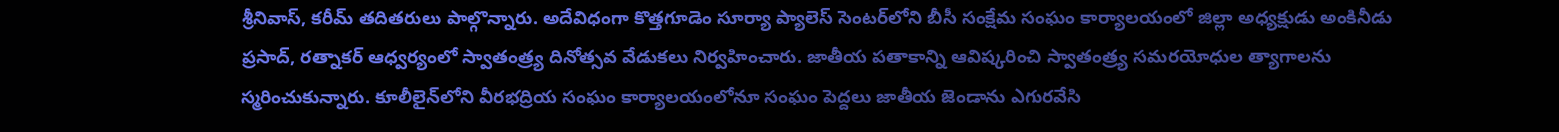శ్రీనివాస్, కరీమ్ తదితరులు పాల్గొన్నారు. అదేవిధంగా కొత్తగూడెం సూర్యా ప్యాలెస్ సెంటర్‌లోని బీసీ సంక్షేమ సంఘం కార్యాలయంలో జిల్లా అధ్యక్షుడు అంకినీడు ప్రసాద్, రత్నాకర్ ఆధ్వర్యంలో స్వాతంత్ర్య దినోత్సవ వేడుకలు నిర్వహించారు. జాతీయ పతాకాన్ని ఆవిష్కరించి స్వాతంత్ర్య సమరయోధుల త్యాగాలను స్మరించుకున్నారు. కూలీలైన్‌లోని వీరభద్రియ సంఘం కార్యాలయంలోనూ సంఘం పెద్దలు జాతీయ జెండాను ఎగురవేసి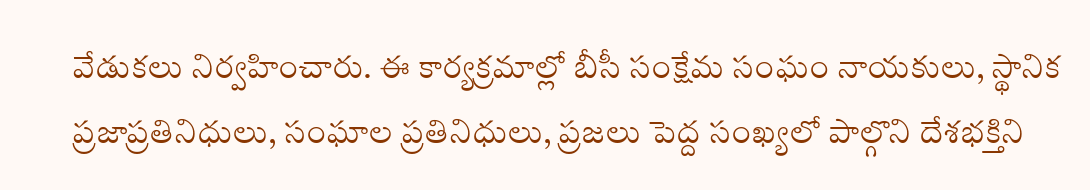వేడుకలు నిర్వహించారు. ఈ కార్యక్రమాల్లో బీసీ సంక్షేమ సంఘం నాయకులు, స్థానిక ప్రజాప్రతినిధులు, సంఘాల ప్రతినిధులు, ప్రజలు పెద్ద సంఖ్యలో పాల్గొని దేశభక్తిని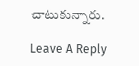చాటుకున్నారు.

Leave A Reply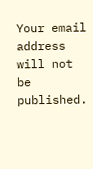Your email address will not be published.